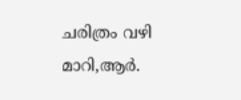ചരിത്രം വഴി മാറി,ആര്‍.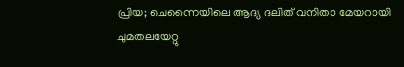പ്രിയ; ചെന്നൈയിലെ ആദ്യ ദലിത് വനിതാ മേയറായി ചുമതലയേറ്റു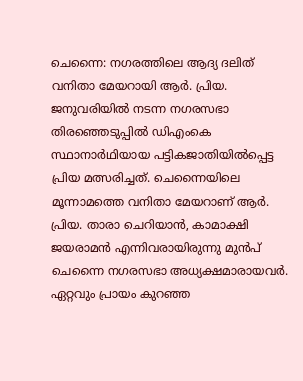ചെന്നൈ: നഗരത്തിലെ ആദ്യ ദലിത് വനിതാ മേയറായി ആര്‍. പ്രിയ. ജനുവരിയില്‍ നടന്ന നഗരസഭാ തിരഞ്ഞെടുപ്പില്‍ ഡിഎംകെ സ്ഥാനാര്‍ഥിയായ പട്ടികജാതിയില്‍പ്പെട്ട പ്രിയ മത്സരിച്ചത്. ചെന്നൈയിലെ മൂന്നാമത്തെ വനിതാ മേയറാണ് ആര്‍. പ്രിയ. താരാ ചെറിയാന്‍, കാമാക്ഷി ജയരാമന്‍ എന്നിവരായിരുന്നു മുന്‍പ് ചെന്നൈ നഗരസഭാ അധ്യക്ഷമാരായവര്‍. ഏറ്റവും പ്രായം കുറഞ്ഞ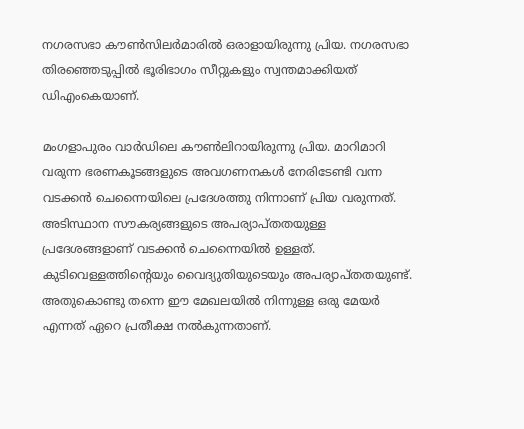നഗരസഭാ കൗണ്‍സിലര്‍മാരില്‍ ഒരാളായിരുന്നു പ്രിയ. നഗരസഭാ തിരഞ്ഞെടുപ്പില്‍ ഭൂരിഭാഗം സീറ്റുകളും സ്വന്തമാക്കിയത് ഡിഎംകെയാണ്.

മംഗളാപുരം വാര്‍ഡിലെ കൗണ്‍ലിറായിരുന്നു പ്രിയ. മാറിമാറി വരുന്ന ഭരണകൂടങ്ങളുടെ അവഗണനകള്‍ നേരിടേണ്ടി വന്ന വടക്കന്‍ ചെന്നൈയിലെ പ്രദേശത്തു നിന്നാണ് പ്രിയ വരുന്നത്. അടിസ്ഥാന സൗകര്യങ്ങളുടെ അപര്യാപ്തതയുള്ള പ്രദേശങ്ങളാണ് വടക്കന്‍ ചെന്നൈയില്‍ ഉള്ളത്. കുടിവെള്ളത്തിന്റെയും വൈദ്യുതിയുടെയും അപര്യാപ്തതയുണ്ട്. അതുകൊണ്ടു തന്നെ ഈ മേഖലയില്‍ നിന്നുള്ള ഒരു മേയര്‍ എന്നത് ഏറെ പ്രതീക്ഷ നല്‍കുന്നതാണ്.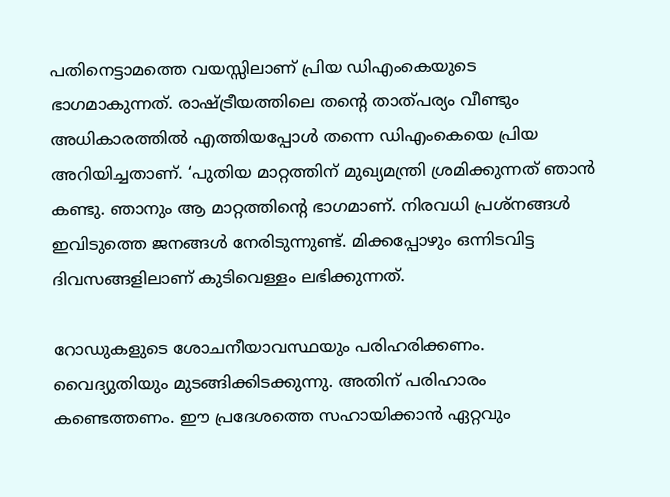പതിനെട്ടാമത്തെ വയസ്സിലാണ് പ്രിയ ഡിഎംകെയുടെ ഭാഗമാകുന്നത്. രാഷ്ട്രീയത്തിലെ തന്റെ താത്പര്യം വീണ്ടും അധികാരത്തില്‍ എത്തിയപ്പോള്‍ തന്നെ ഡിഎംകെയെ പ്രിയ അറിയിച്ചതാണ്. ‘പുതിയ മാറ്റത്തിന് മുഖ്യമന്ത്രി ശ്രമിക്കുന്നത് ഞാന്‍ കണ്ടു. ഞാനും ആ മാറ്റത്തിന്റെ ഭാഗമാണ്. നിരവധി പ്രശ്‌നങ്ങള്‍ ഇവിടുത്തെ ജനങ്ങള്‍ നേരിടുന്നുണ്ട്. മിക്കപ്പോഴും ഒന്നിടവിട്ട ദിവസങ്ങളിലാണ് കുടിവെള്ളം ലഭിക്കുന്നത്.

റോഡുകളുടെ ശോചനീയാവസ്ഥയും പരിഹരിക്കണം. വൈദ്യുതിയും മുടങ്ങിക്കിടക്കുന്നു. അതിന് പരിഹാരം കണ്ടെത്തണം. ഈ പ്രദേശത്തെ സഹായിക്കാന്‍ ഏറ്റവും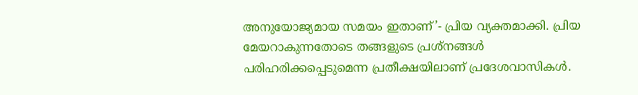അനുയോജ്യമായ സമയം ഇതാണ്’- പ്രിയ വ്യക്തമാക്കി. പ്രിയ മേയറാകുന്നതോടെ തങ്ങളുടെ പ്രശ്‌നങ്ങള്‍ പരിഹരിക്കപ്പെടുമെന്ന പ്രതീക്ഷയിലാണ് പ്രദേശവാസികള്‍.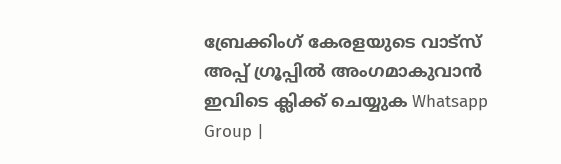ബ്രേക്കിംഗ് കേരളയുടെ വാട്സ് അപ്പ് ഗ്രൂപ്പിൽ അംഗമാകുവാൻ ഇവിടെ ക്ലിക്ക് ചെയ്യുക Whatsapp Group |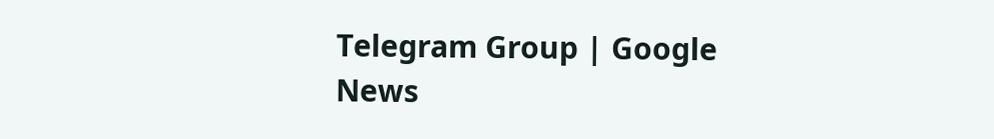Telegram Group | Google News